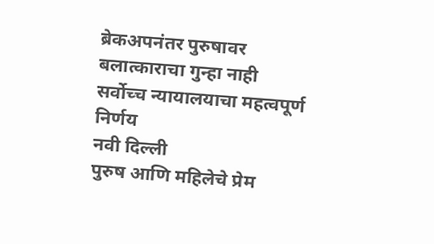ब्रेकअपनंतर पुरुषावर बलात्काराचा गुन्हा नाही
सर्वोच्च न्यायालयाचा महत्वपूर्ण निर्णय
नवी दिल्ली
पुरुष आणि महिलेचे प्रेम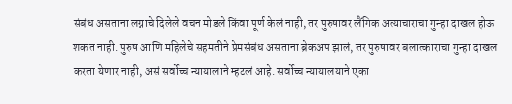संबंध असताना लग्नाचे दिलेले वचन मोडले किंवा पूर्ण केलं नाही, तर पुरुषावर लैंगिक अत्याचाराचा गुन्हा दाखल होऊ शकत नाही. पुरुष आणि महिलेचे सहमतीने प्रेमसंबंध असताना ब्रेकअप झालं, तर पुरुषावर बलात्काराचा गुन्हा दाखल करता येणार नाही, असं सर्वोच्च न्यायालाने म्हटलं आहे. सर्वोच्च न्यायालयाने एका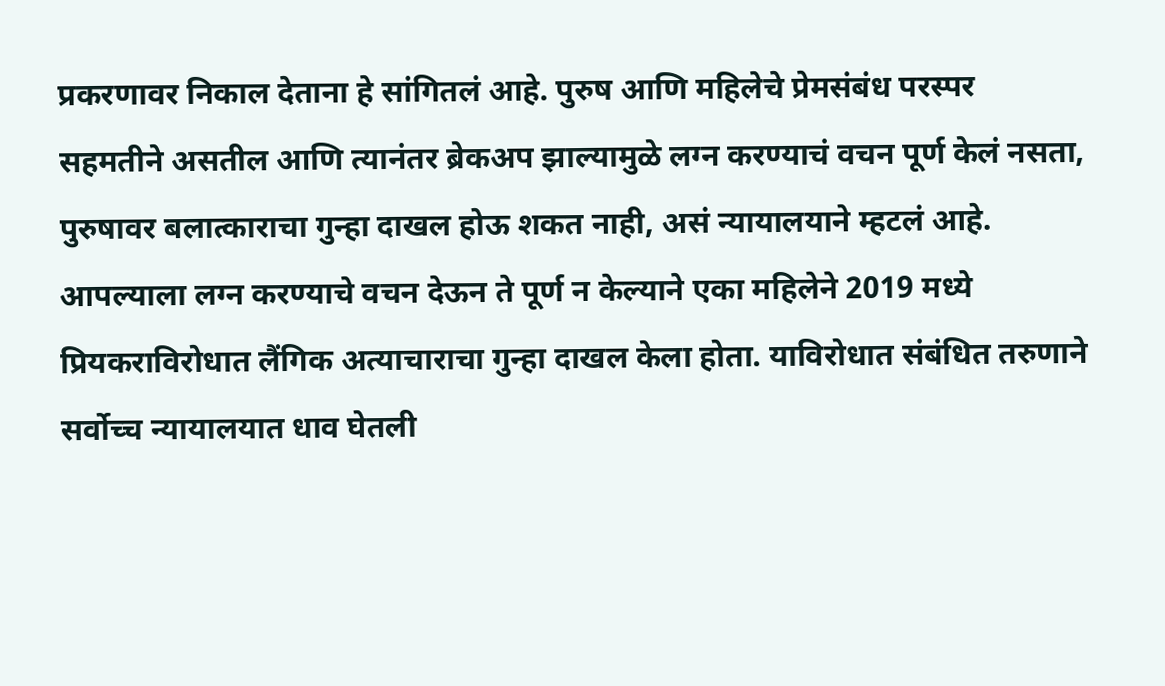प्रकरणावर निकाल देताना हे सांगितलं आहे. पुरुष आणि महिलेचे प्रेमसंबंध परस्पर सहमतीने असतील आणि त्यानंतर ब्रेकअप झाल्यामुळे लग्न करण्याचं वचन पूर्ण केलं नसता, पुरुषावर बलात्काराचा गुन्हा दाखल होऊ शकत नाही, असं न्यायालयाने म्हटलं आहे.
आपल्याला लग्न करण्याचे वचन देऊन ते पूर्ण न केल्याने एका महिलेने 2019 मध्ये प्रियकराविरोधात लैंगिक अत्याचाराचा गुन्हा दाखल केला होता. याविरोधात संबंधित तरुणाने सर्वोच्च न्यायालयात धाव घेतली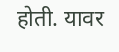होती. यावर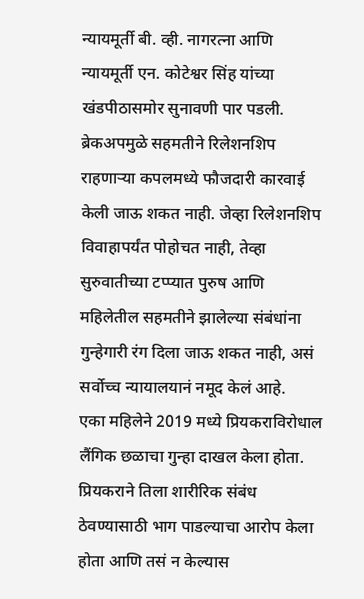न्यायमूर्ती बी. व्ही. नागरत्ना आणि न्यायमूर्ती एन. कोटेश्वर सिंह यांच्या खंडपीठासमोर सुनावणी पार पडली. ब्रेकअपमुळे सहमतीने रिलेशनशिप राहणाऱ्या कपलमध्ये फौजदारी कारवाई केली जाऊ शकत नाही. जेव्हा रिलेशनशिप विवाहापर्यंत पोहोचत नाही, तेव्हा सुरुवातीच्या टप्प्यात पुरुष आणि महिलेतील सहमतीने झालेल्या संबंधांना गुन्हेगारी रंग दिला जाऊ शकत नाही, असं सर्वोच्च न्यायालयानं नमूद केलं आहे.
एका महिलेने 2019 मध्ये प्रियकराविरोधाल लैंगिक छळाचा गुन्हा दाखल केला होता. प्रियकराने तिला शारीरिक संबंध ठेवण्यासाठी भाग पाडल्याचा आरोप केला होता आणि तसं न केल्यास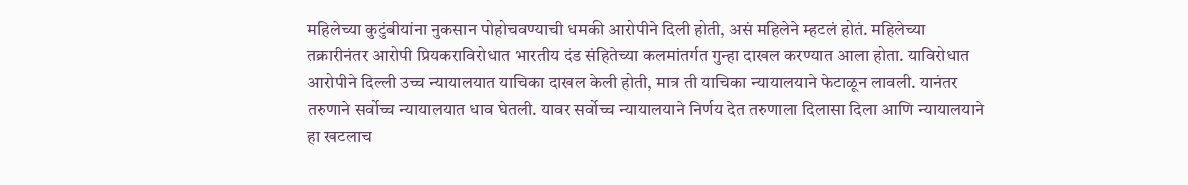महिलेच्या कुटुंबीयांना नुकसान पोहोचवण्याची धमकी आरोपीने दिली होती, असं महिलेने म्हटलं होतं. महिलेच्या तक्रारीनंतर आरोपी प्रियकराविरोधात भारतीय दंड संहितेच्या कलमांतर्गत गुन्हा दाखल करण्यात आला होता. याविरोधात आरोपीने दिल्ली उच्च न्यायालयात याचिका दाखल केली होती, मात्र ती याचिका न्यायालयाने फेटाळून लावली. यानंतर तरुणाने सर्वोच्च न्यायालयात धाव घेतली. यावर सर्वोच्च न्यायालयाने निर्णय देत तरुणाला दिलासा दिला आणि न्यायालयाने हा खटलाच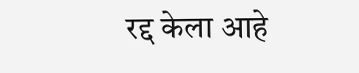रद्द केला आहे